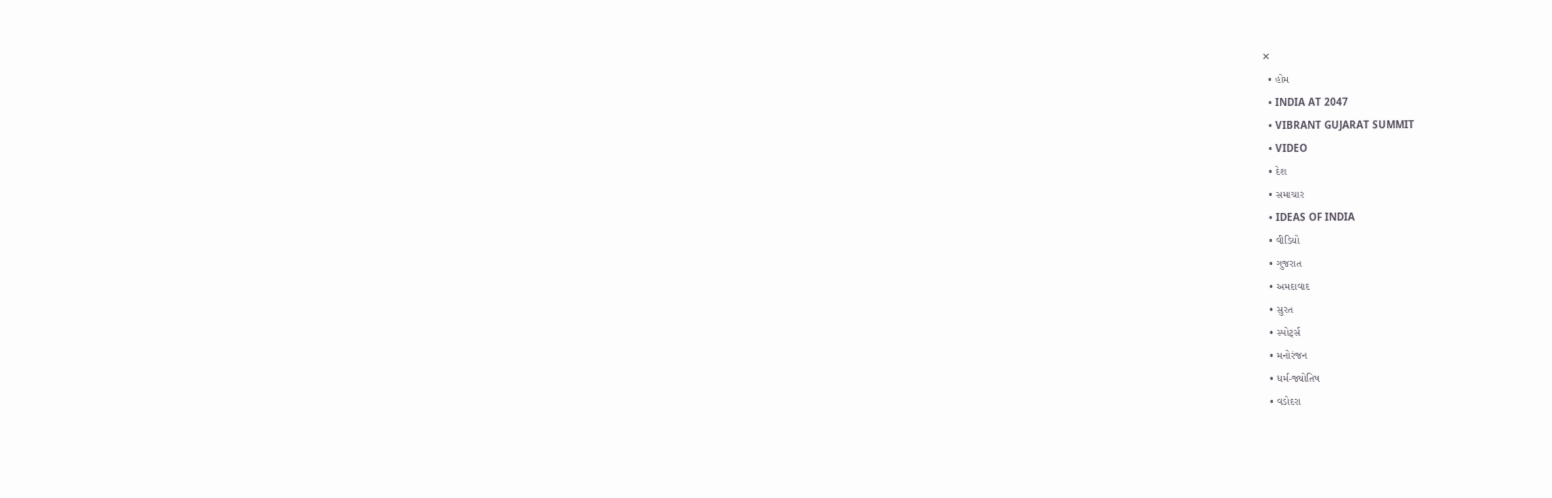✕
  • હોમ
  • INDIA AT 2047
  • VIBRANT GUJARAT SUMMIT
  • VIDEO
  • દેશ
  • સમાચાર
  • IDEAS OF INDIA
  • વીડિયો
  • ગુજરાત
  • અમદાવાદ
  • સુરત
  • સ્પોર્ટ્સ
  • મનોરંજન
  • ધર્મ-જ્યોતિષ
  • વડોદરા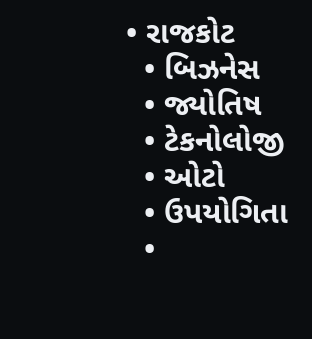• રાજકોટ
  • બિઝનેસ
  • જ્યોતિષ
  • ટેકનોલોજી
  • ઓટો
  • ઉપયોગિતા
  •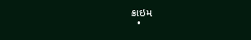ક્રાઇમ
  •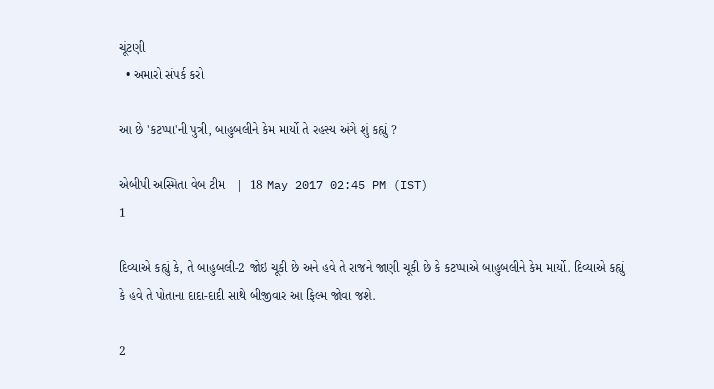ચૂંટણી
  • અમારો સંપર્ક કરો

આ છે 'કટપ્પા'ની પુત્રી, બાહુબલીને કેમ માર્યો તે રહસ્ય અંગે શું કહ્યું ?

એબીપી અસ્મિતા વેબ ટીમ   |  18 May 2017 02:45 PM (IST)
1

દિવ્યાએ કહ્યું કે, તે બાહુબલી-2 જોઇ ચૂકી છે અને હવે તે રાજને જાણી ચૂકી છે કે કટપ્પાએ બાહુબલીને કેમ માર્યો. દિવ્યાએ કહ્યું કે હવે તે પોતાના દાદા-દાદી સાથે બીજીવાર આ ફિલ્મ જોવા જશે.

2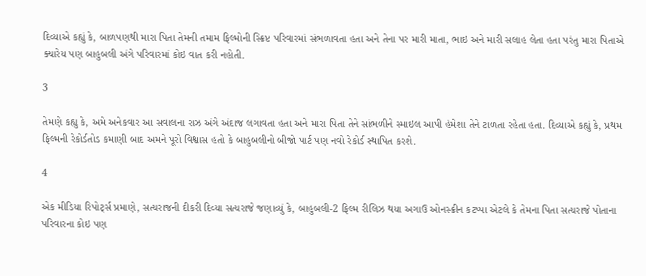દિવ્યાએ કહ્યું કે, બાળપણથી મારા પિતા તેમની તમામ ફિલ્મોની સ્ક્રિપ્ટ પરિવારમાં સંભળાવતા હતા અને તેના પર મારી માતા, ભાઇ અને મારી સલાહ લેતા હતા પરંતુ મારા પિતાએ ક્યારેય પણ બાહુબલી અંગે પરિવારમાં કોઇ વાત કરી નહોતી.

3

તેમણે કહ્યુ કે, અમે અનેકવાર આ સવાલના રાઝ અંગે અંદાજ લગાવતા હતા અને મારા પિતા તેને સાંભળીને સ્માઇલ આપી હંમેશા તેને ટાળતા રહેતા હતા. દિવ્યાએ કહ્યું કે, પ્રથમ ફિલ્મની રેકોર્ડતોડ કમાણી બાદ અમને પૂરો વિશ્વાસ હતો કે બાહુબલીનો બીજો પાર્ટ પણ નવો રેકોર્ડ સ્થાપિત કરશે.

4

એક મીડિયા રિપોર્ટ્સ પ્રમાણે, સત્યરાજની દીકરી દિવ્યા સત્યરાજે જણાવ્યું કે, બાહુબલી-2 ફિલ્મ રીલિઝ થયા અગાઉ ઓનસ્ક્રીન કટપ્પા એટલે કે તેમના પિતા સત્યરાજે પોતાના પરિવારના કોઇ પણ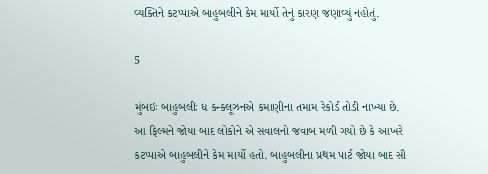વ્યક્તિને કટપ્પાએ બાહુબલીને કેમ માર્યો તેનું કારણ જણાવ્યું નહોતું.

5

મુંબઇઃ બાહુબલીઃ ધ કન્ક્લૂઝનએ કમાણીના તમામ રેકોર્ડ તોડી નાખ્યા છે. આ ફિલ્મને જોયા બાદ લોકોને એ સવાલનો જવાબ મળી ગયો છે કે આખરે કટપ્પાએ બાહુબલીને કેમ માર્યો હતો. બાહુબલીના પ્રથમ પાર્ટ જોયા બાદ સૌ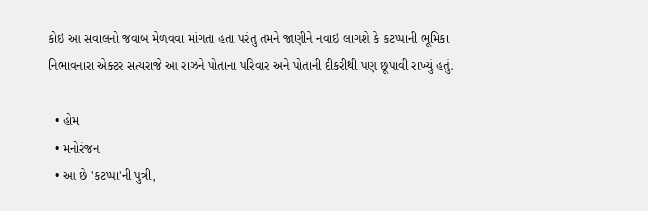કોઇ આ સવાલનો જવાબ મેળવવા માંગતા હતા પરંતુ તમને જાણીને નવાઇ લાગશે કે કટપ્પાની ભૂમિકા નિભાવનારા એક્ટર સત્યરાજે આ રાઝને પોતાના પરિવાર અને પોતાની દીકરીથી પણ છૂપાવી રાખ્યું હતું.

  • હોમ
  • મનોરંજન
  • આ છે 'કટપ્પા'ની પુત્રી,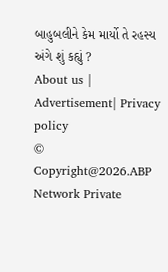બાહુબલીને કેમ માર્યો તે રહસ્ય અંગે શું કહ્યું ?
About us | Advertisement| Privacy policy
© Copyright@2026.ABP Network Private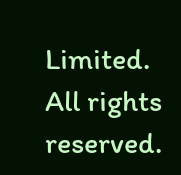Limited. All rights reserved.